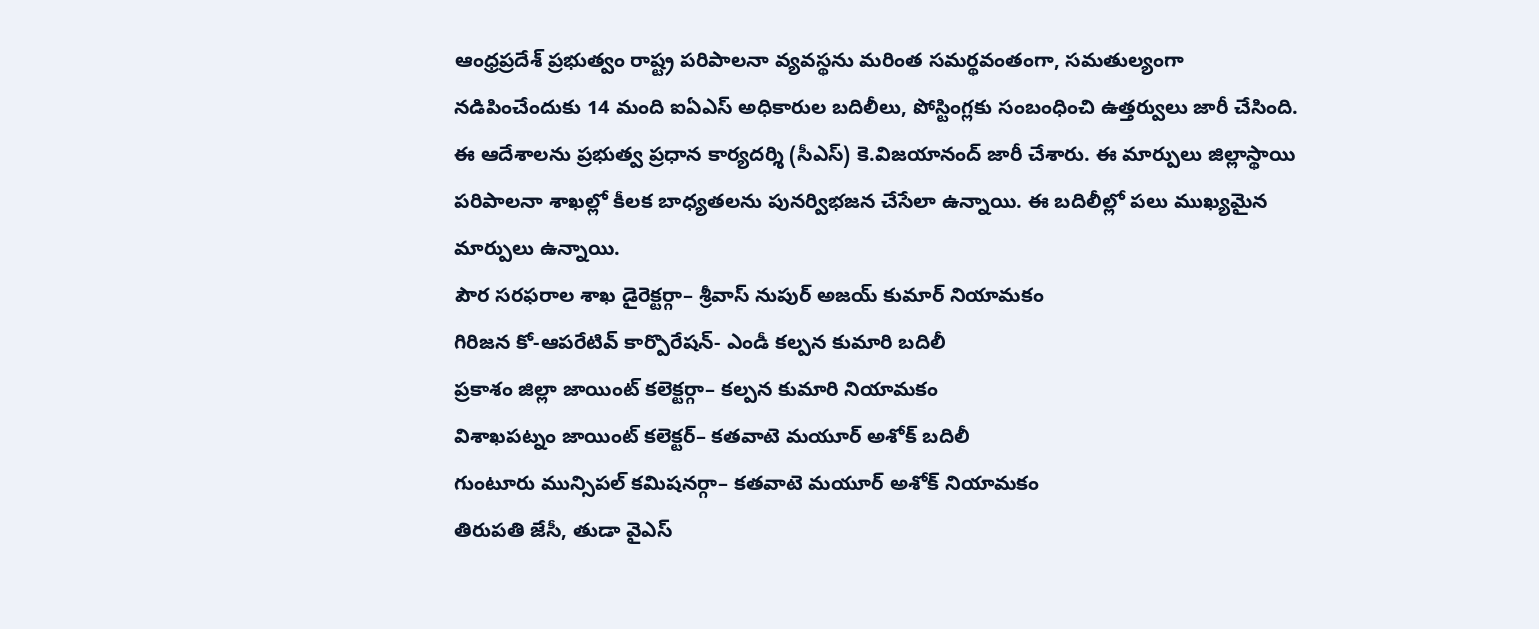ఆంధ్రప్రదేశ్ ప్రభుత్వం రాష్ట్ర పరిపాలనా వ్యవస్థను మరింత సమర్థవంతంగా, సమతుల్యంగా నడిపించేందుకు 14 మంది ఐఏఎస్ అధికారుల బదిలీలు, పోస్టింగ్లకు సంబంధించి ఉత్తర్వులు జారీ చేసింది. ఈ ఆదేశాలను ప్రభుత్వ ప్రధాన కార్యదర్శి (సీఎస్) కె.విజయానంద్ జారీ చేశారు. ఈ మార్పులు జిల్లాస్థాయి పరిపాలనా శాఖల్లో కీలక బాధ్యతలను పునర్విభజన చేసేలా ఉన్నాయి. ఈ బదిలీల్లో పలు ముఖ్యమైన మార్పులు ఉన్నాయి.
పౌర సరఫరాల శాఖ డైరెక్టర్గా– శ్రీవాస్ నుపుర్ అజయ్ కుమార్ నియామకం
గిరిజన కో-ఆపరేటివ్ కార్పొరేషన్- ఎండీ కల్పన కుమారి బదిలీ
ప్రకాశం జిల్లా జాయింట్ కలెక్టర్గా– కల్పన కుమారి నియామకం
విశాఖపట్నం జాయింట్ కలెక్టర్– కతవాటె మయూర్ అశోక్ బదిలీ
గుంటూరు మున్సిపల్ కమిషనర్గా– కతవాటె మయూర్ అశోక్ నియామకం
తిరుపతి జేసీ, తుడా వైఎస్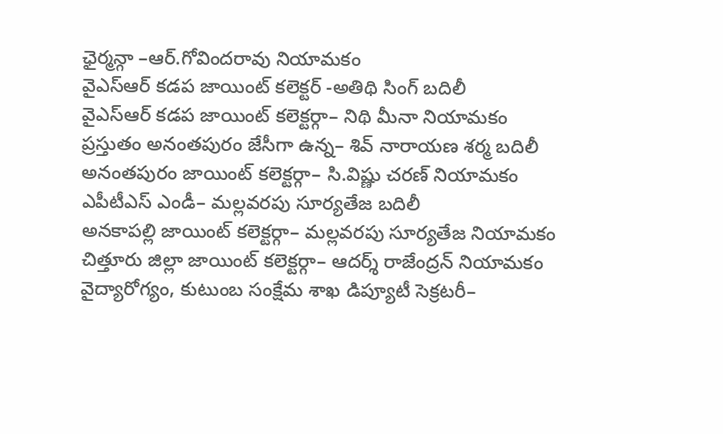ఛైర్మన్గా –ఆర్.గోవిందరావు నియామకం
వైఎస్ఆర్ కడప జాయింట్ కలెక్టర్ -అతిథి సింగ్ బదిలీ
వైఎస్ఆర్ కడప జాయింట్ కలెక్టర్గా– నిథి మీనా నియామకం
ప్రస్తుతం అనంతపురం జేసీగా ఉన్న– శివ్ నారాయణ శర్మ బదిలీ
అనంతపురం జాయింట్ కలెక్టర్గా– సి.విష్ణు చరణ్ నియామకం
ఎపీటీఎస్ ఎండీ– మల్లవరపు సూర్యతేజ బదిలీ
అనకాపల్లి జాయింట్ కలెక్టర్గా– మల్లవరపు సూర్యతేజ నియామకం
చిత్తూరు జిల్లా జాయింట్ కలెక్టర్గా– ఆదర్శ్ రాజేంద్రన్ నియామకం
వైద్యారోగ్యం, కుటుంబ సంక్షేమ శాఖ డిప్యూటీ సెక్రటరీ–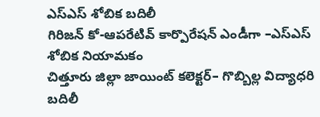ఎస్ఎస్ శోబిక బదిలీ
గిరిజన్ కో-ఆపరేటివ్ కార్పొరేషన్ ఎండీగా –ఎస్ఎస్ శోబిక నియామకం
చిత్తూరు జిల్లా జాయింట్ కలెక్టర్– గొబ్బిల్ల విద్యాధరి బదిలీ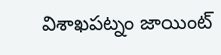విశాఖపట్నం జాయింట్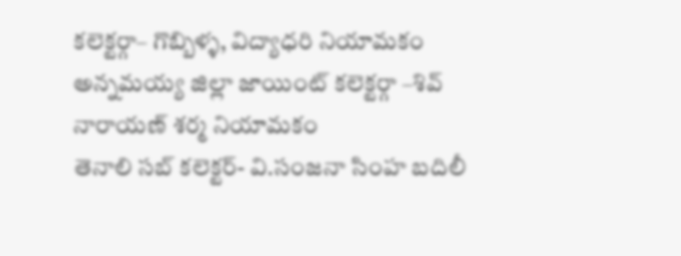కలెక్టర్గా– గొబ్బిళ్ళ, విద్యాధరి నియామకం
అన్నమయ్య జిల్లా జాయింట్ కలెక్టర్గా –శివ్ నారాయణ్ శర్మ నియామకం
తెనాలి సబ్ కలెక్టర్- వి.సంజనా సింహ బదిలీ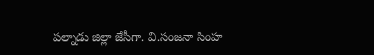పల్నాడు జిల్లా జేసీగా. వి.సంజనా సింహ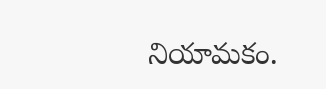నియామకం.